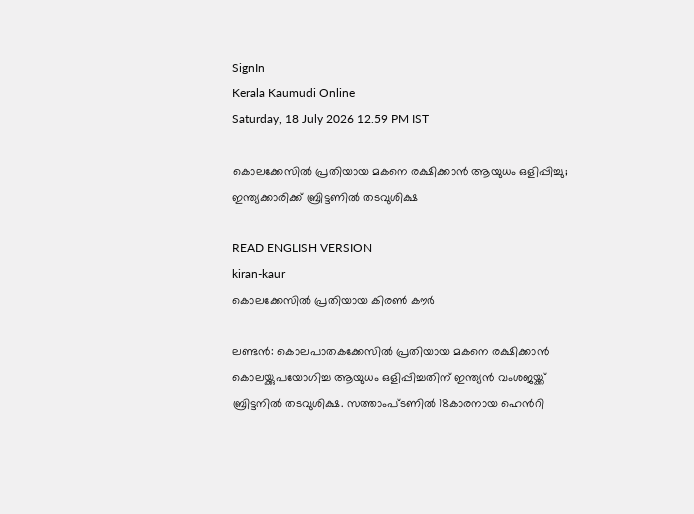SignIn
Kerala Kaumudi Online
Saturday, 18 July 2026 12.59 PM IST

കൊലക്കേസിൽ പ്രതിയായ മകനെ രക്ഷിക്കാൻ ആയുധം ഒളിപ്പിച്ചു; ഇന്ത്യക്കാരിക്ക് ബ്രിട്ടണിൽ തടവുശിക്ഷ

READ ENGLISH VERSION
kiran-kaur
കൊലക്കേസിൽ പ്രതിയായ കിരൺ കൗർ

ലണ്ടൻ: കൊലപാതകക്കേസിൽ പ്രതിയായ മകനെ രക്ഷിക്കാൻ കൊലയ്ക്കുപയോഗിച്ച ആയുധം ഒളിപ്പിച്ചതിന് ഇന്ത്യൻ വംശജയ്ക്ക് ബ്രിട്ടനിൽ തടവുശിക്ഷ. സത്താംപ്‌ടണിൽ 18കാരനായ ഹെൻറി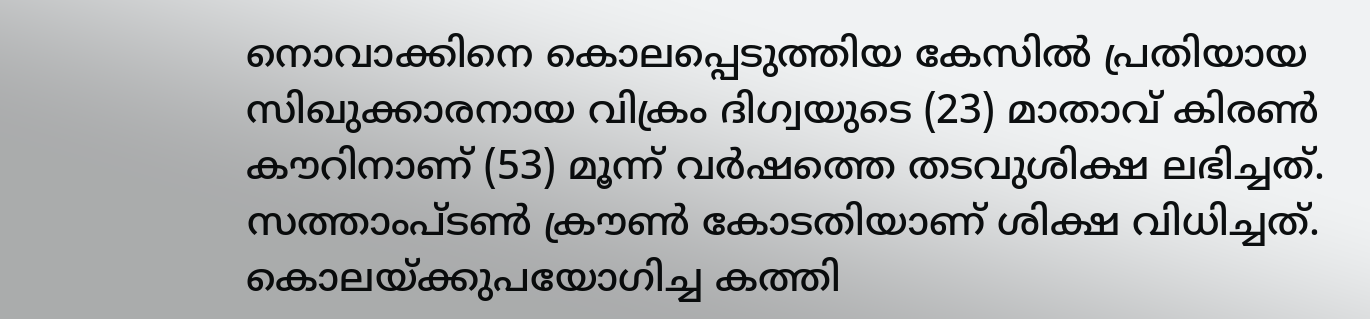നൊവാക്കിനെ കൊലപ്പെടുത്തിയ കേസിൽ പ്രതിയായ സിഖുക്കാരനായ വിക്രം ദിഗ്വയുടെ (23) മാതാവ് കിരൺ കൗറിനാണ് (53) മൂന്ന് വർഷത്തെ തടവുശിക്ഷ ലഭിച്ചത്. സത്താംപ്‌ടൺ ക്രൗൺ കോടതിയാണ് ശിക്ഷ വിധിച്ചത്. കൊലയ്ക്കുപയോഗിച്ച കത്തി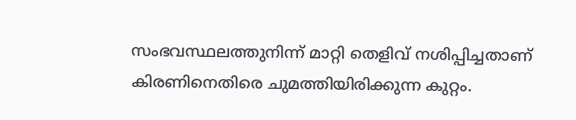സംഭവസ്ഥലത്തുനിന്ന് മാറ്റി തെളിവ് നശിപ്പിച്ചതാണ് കിരണിനെതിരെ ചുമത്തിയിരിക്കുന്ന കുറ്റം.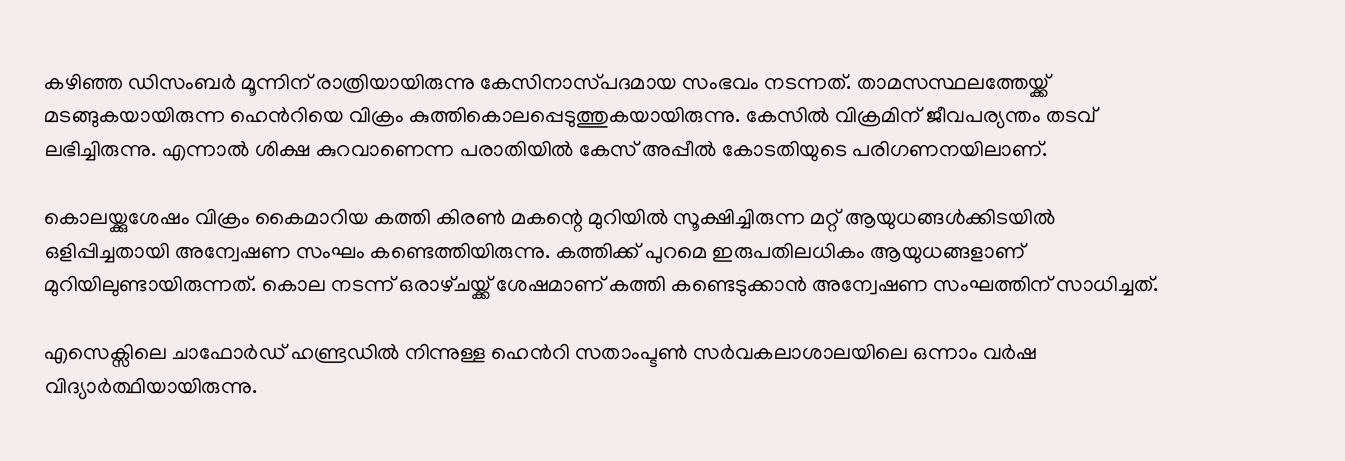കഴിഞ്ഞ ഡിസംബർ മൂന്നിന് രാത്രിയായിരുന്നു കേസിനാസ്‌പദമായ സംഭവം നടന്നത്. താമസസ്ഥലത്തേയ്ക്ക് മടങ്ങുകയായിരുന്ന ഹെൻറിയെ വിക്രം കുത്തികൊലപ്പെടുത്തുകയായിരുന്നു. കേസിൽ വിക്രമിന് ജീവപര്യന്തം തടവ് ലഭിച്ചിരുന്നു. എന്നാൽ ശിക്ഷ കുറവാണെന്ന പരാതിയിൽ കേസ് അപ്പീൽ കോടതിയുടെ പരിഗണനയിലാണ്.

കൊലയ്ക്കുശേഷം വിക്രം കൈമാറിയ കത്തി കിരൺ മകന്റെ മുറിയിൽ സൂക്ഷിച്ചിരുന്ന മറ്റ് ആയുധങ്ങൾക്കിടയിൽ ഒളിപ്പിച്ചതായി അന്വേഷണ സംഘം കണ്ടെത്തിയിരുന്നു. കത്തിക്ക് പുറമെ ഇരുപതിലധികം ആയുധങ്ങളാണ് മുറിയിലുണ്ടായിരുന്നത്. കൊല നടന്ന് ഒരാഴ്‌ചയ്ക്ക് ശേഷമാണ് കത്തി കണ്ടെടുക്കാൻ അന്വേഷണ സംഘത്തിന് സാധിച്ചത്.

എസെക്സിലെ ചാഫോർഡ് ഹണ്ട്രഡിൽ നിന്നുള്ള ഹെൻറി സതാംപ്ടൺ സർവകലാശാലയിലെ ഒന്നാം വർഷ വിദ്യാർത്ഥിയായിരുന്നു.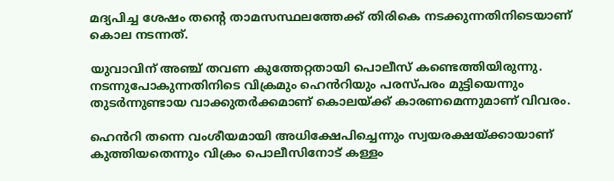മദ്യപിച്ച ശേഷം തന്റെ താമസസ്ഥലത്തേക്ക് തിരികെ നടക്കുന്നതിനിടെയാണ് കൊല നടന്നത്.

യുവാവിന് അഞ്ച് തവണ കുത്തേറ്റതായി പൊലീസ് കണ്ടെത്തിയിരുന്നു. നടന്നുപോകുന്നതിനിടെ വിക്രമും ഹെൻറിയും പരസ്‌പരം മുട്ടിയെന്നും തുടർന്നുണ്ടായ വാക്കുതർക്കമാണ് കൊലയ്ക്ക് കാരണമെന്നുമാണ് വിവരം.

ഹെൻറി തന്നെ വംശീയമായി അധിക്ഷേപിച്ചെന്നും സ്വയരക്ഷയ്ക്കായാണ് കുത്തിയതെന്നും വിക്രം പൊലീസിനോട് കള്ളം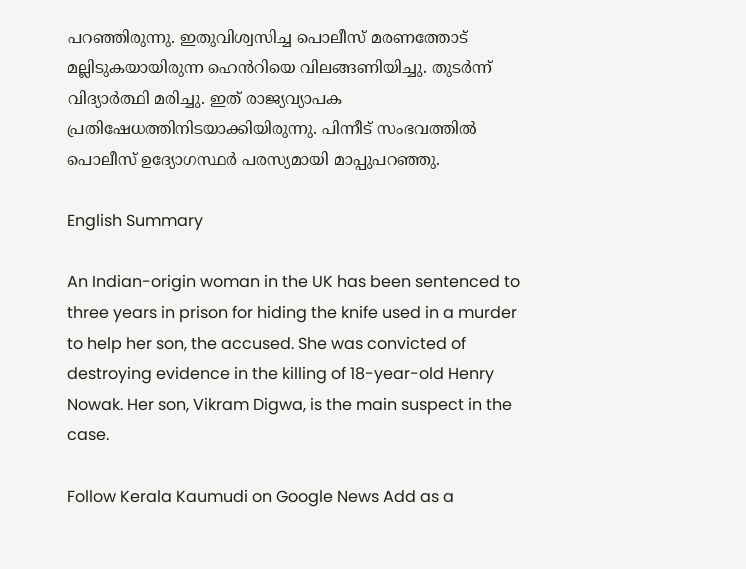പറഞ്ഞിരുന്നു. ഇതുവിശ്വസിച്ച പൊലീസ് മരണത്തോട് മല്ലിടുകയായിരുന്ന ഹെൻറിയെ വിലങ്ങണിയിച്ചു. തുടർന്ന് വിദ്യാർത്ഥി മരിച്ചു. ഇത് രാജ്യവ്യാപക പ്രതിഷേധത്തിനിടയാക്കിയിരുന്നു. പിന്നീട് സംഭവത്തിൽ പൊലീസ് ഉദ്യോഗസ്ഥർ പരസ്യമായി മാപ്പുപറഞ്ഞു.

English Summary

An Indian-origin woman in the UK has been sentenced to three years in prison for hiding the knife used in a murder to help her son, the accused. She was convicted of destroying evidence in the killing of 18-year-old Henry Nowak. Her son, Vikram Digwa, is the main suspect in the case.

Follow Kerala Kaumudi on Google News Add as a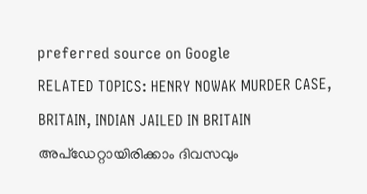preferred source on Google
RELATED TOPICS: HENRY NOWAK MURDER CASE, BRITAIN, INDIAN JAILED IN BRITAIN
അപ്ഡേറ്റായിരിക്കാം ദിവസവും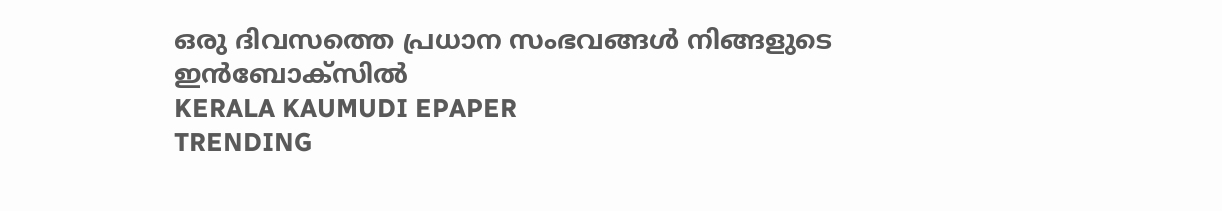ഒരു ദിവസത്തെ പ്രധാന സംഭവങ്ങൾ നിങ്ങളുടെ ഇൻബോക്സിൽ
KERALA KAUMUDI EPAPER
TRENDING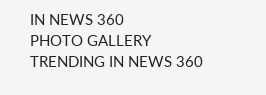IN NEWS 360
PHOTO GALLERY
TRENDING IN NEWS 360